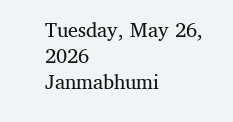Tuesday, May 26, 2026
Janmabhumi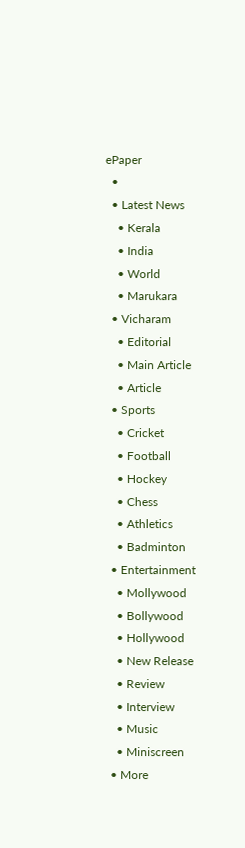ePaper
  •
  • Latest News
    • Kerala
    • India
    • World
    • Marukara
  • Vicharam
    • Editorial
    • Main Article
    • Article
  • Sports
    • Cricket
    • Football
    • Hockey
    • Chess
    • Athletics
    • Badminton
  • Entertainment
    • Mollywood
    • Bollywood
    • Hollywood
    • New Release
    • Review
    • Interview
    • Music
    • Miniscreen
  • More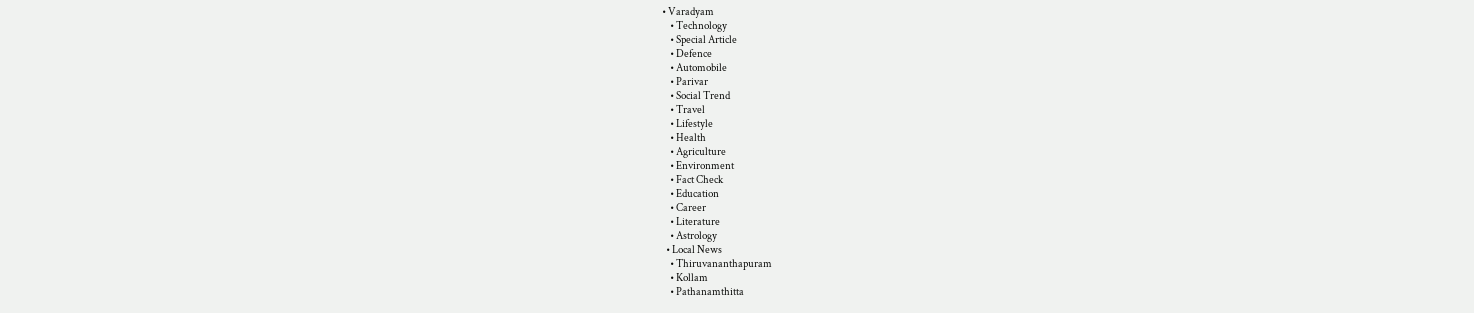• Varadyam
    • Technology
    • Special Article
    • Defence
    • Automobile
    • Parivar
    • Social Trend
    • Travel
    • Lifestyle
    • Health
    • Agriculture
    • Environment
    • Fact Check
    • Education
    • Career
    • Literature
    • Astrology
  • Local News
    • Thiruvananthapuram
    • Kollam
    • Pathanamthitta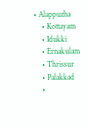• Alappuzha
    • Kottayam
    • Idukki
    • Ernakulam
    • Thrissur
    • Palakkad
    •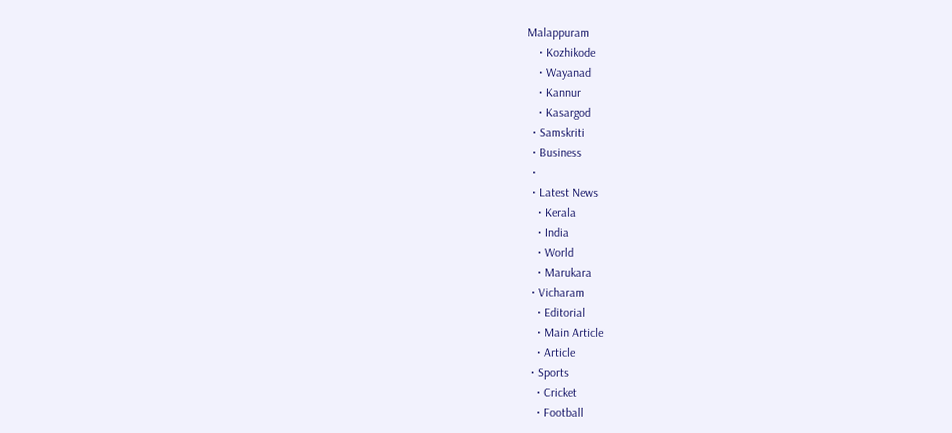Malappuram
    • Kozhikode
    • Wayanad
    • Kannur
    • Kasargod
  • Samskriti
  • Business
  •
  • Latest News
    • Kerala
    • India
    • World
    • Marukara
  • Vicharam
    • Editorial
    • Main Article
    • Article
  • Sports
    • Cricket
    • Football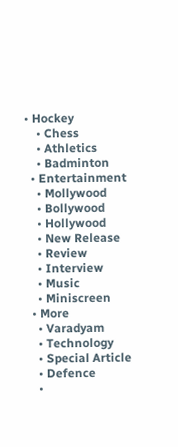• Hockey
    • Chess
    • Athletics
    • Badminton
  • Entertainment
    • Mollywood
    • Bollywood
    • Hollywood
    • New Release
    • Review
    • Interview
    • Music
    • Miniscreen
  • More
    • Varadyam
    • Technology
    • Special Article
    • Defence
    •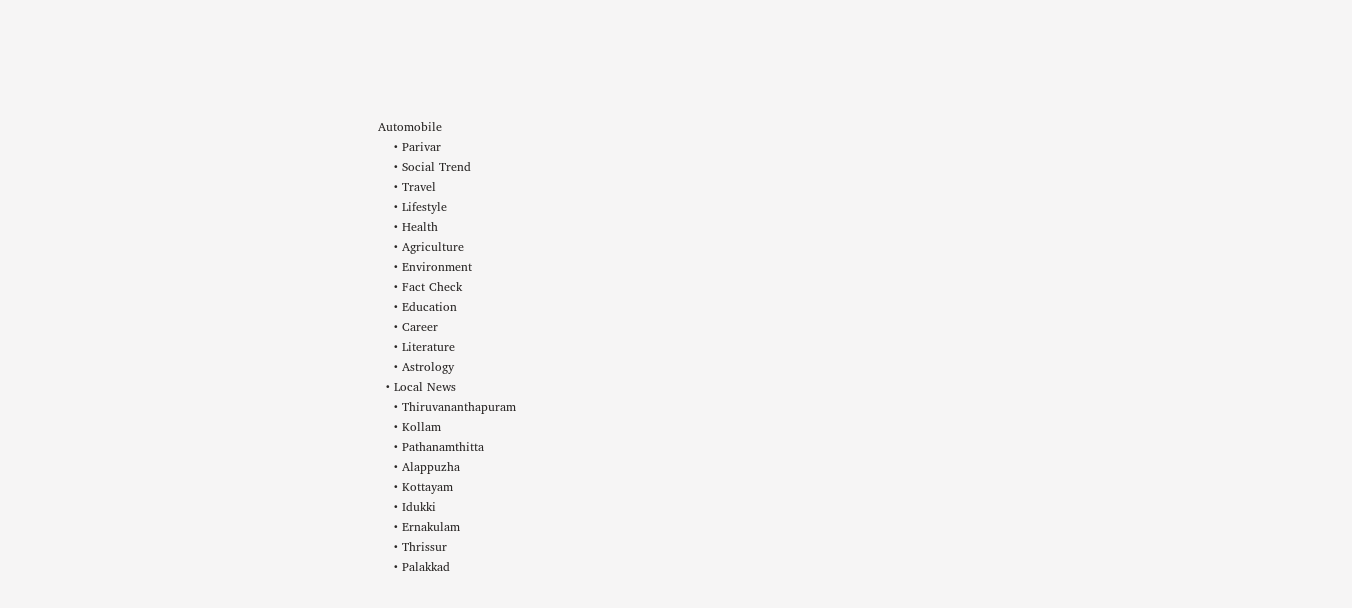Automobile
    • Parivar
    • Social Trend
    • Travel
    • Lifestyle
    • Health
    • Agriculture
    • Environment
    • Fact Check
    • Education
    • Career
    • Literature
    • Astrology
  • Local News
    • Thiruvananthapuram
    • Kollam
    • Pathanamthitta
    • Alappuzha
    • Kottayam
    • Idukki
    • Ernakulam
    • Thrissur
    • Palakkad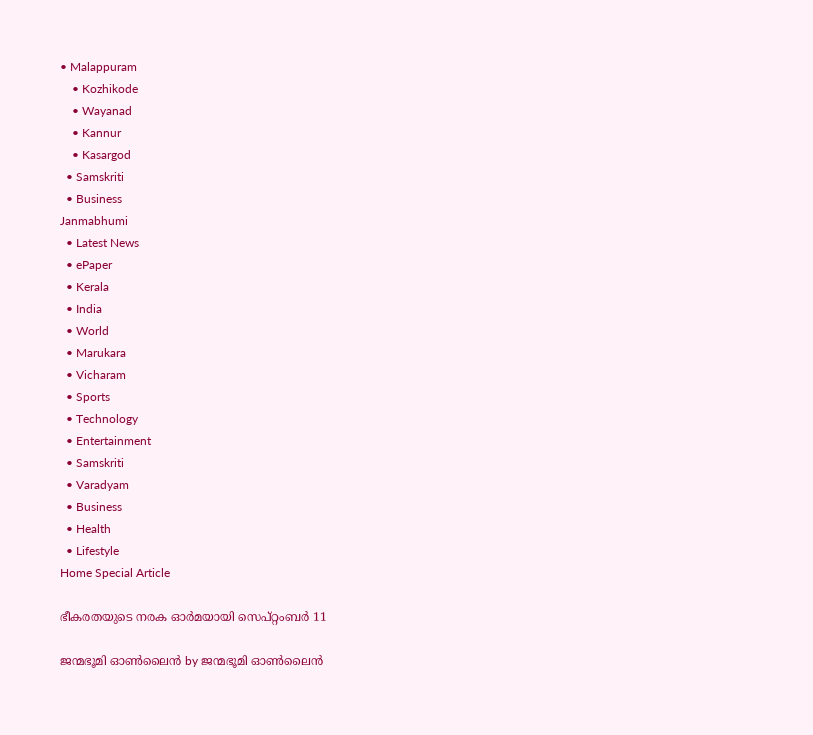• Malappuram
    • Kozhikode
    • Wayanad
    • Kannur
    • Kasargod
  • Samskriti
  • Business
Janmabhumi
  • Latest News
  • ePaper
  • Kerala
  • India
  • World
  • Marukara
  • Vicharam
  • Sports
  • Technology
  • Entertainment
  • Samskriti
  • Varadyam
  • Business
  • Health
  • Lifestyle
Home Special Article

ഭീകരതയുടെ നരക ഓര്‍മയായി സെപ്റ്റംബര്‍ 11

ജന്മഭൂമി ഓണ്‍ലൈന്‍ by ജന്മഭൂമി ഓണ്‍ലൈന്‍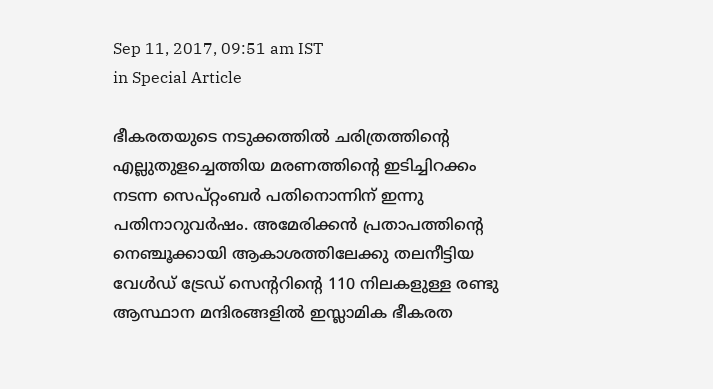Sep 11, 2017, 09:51 am IST
in Special Article

ഭീകരതയുടെ നടുക്കത്തില്‍ ചരിത്രത്തിന്റെ എല്ലുതുളച്ചെത്തിയ മരണത്തിന്റെ ഇടിച്ചിറക്കം നടന്ന സെപ്റ്റംബര്‍ പതിനൊന്നിന് ഇന്നു പതിനാറുവര്‍ഷം. അമേരിക്കന്‍ പ്രതാപത്തിന്റെ നെഞ്ചൂക്കായി ആകാശത്തിലേക്കു തലനീട്ടിയ വേള്‍ഡ് ട്രേഡ് സെന്ററിന്റെ 110 നിലകളുള്ള രണ്ടു ആസ്ഥാന മന്ദിരങ്ങളില്‍ ഇസ്ലാമിക ഭീകരത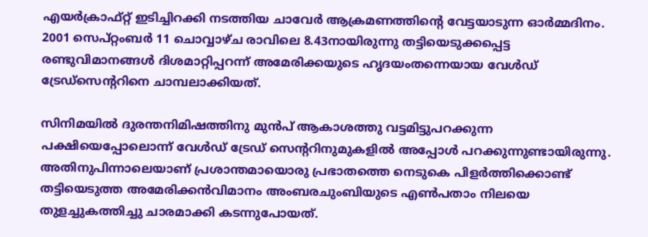എയര്‍ക്രാഫ്റ്റ് ഇടിച്ചിറക്കി നടത്തിയ ചാവേര്‍ ആക്രമണത്തിന്റെ വേട്ടയാടുന്ന ഓര്‍മ്മദിനം. 2001 സെപ്റ്റംബര്‍ 11 ചൊവ്വാഴ്ച രാവിലെ 8.43നായിരുന്നു തട്ടിയെടുക്കപ്പെട്ട രണ്ടുവിമാനങ്ങള്‍ ദിശമാറ്റിപ്പറന്ന് അമേരിക്കയുടെ ഹൃദയംതന്നെയായ വേള്‍ഡ് ട്രേഡ്‌സെന്ററിനെ ചാമ്പലാക്കിയത്.

സിനിമയില്‍ ദുരന്തനിമിഷത്തിനു മുന്‍പ് ആകാശത്തു വട്ടമിട്ടുപറക്കുന്ന പക്ഷിയെപ്പോലൊന്ന് വേള്‍ഡ് ട്രേഡ് സെന്ററിനുമുകളില്‍ അപ്പോള്‍ പറക്കുന്നുണ്ടായിരുന്നു. അതിനുപിന്നാലെയാണ് പ്രശാന്തമായൊരു പ്രഭാതത്തെ നെടുകെ പിളര്‍ത്തിക്കൊണ്ട് തട്ടിയെടുത്ത അമേരിക്കന്‍വിമാനം അംബരചുംബിയുടെ എണ്‍പതാം നിലയെ തുളച്ചുകത്തിച്ചു ചാരമാക്കി കടന്നുപോയത്.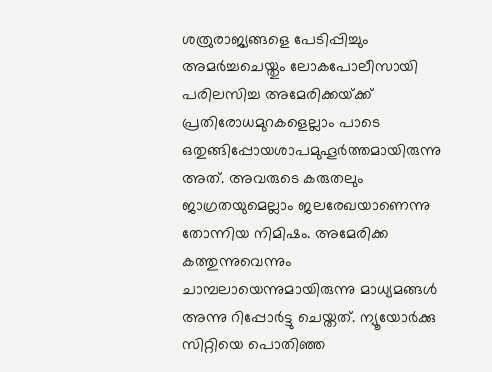ശത്രുരാജ്യങ്ങളെ പേടിപ്പിച്ചും അമര്‍ച്ചചെയ്തും ലോകപോലീസായി പരിലസിച്ച അമേരിക്കയ്‌ക്ക് പ്രതിരോധമുറകളെല്ലാം പാടെ ഒതുങ്ങിപ്പോയശാപമുഹൂര്‍ത്തമായിരുന്നു അത്. അവരുടെ കരുതലും ജാഗ്രതയുമെല്ലാം ജലരേഖയാണെന്നു തോന്നിയ നിമിഷം. അമേരിക്ക കത്തുന്നുവെന്നും ചാമ്പലായെന്നുമായിരുന്നു മാധ്യമങ്ങള്‍ അന്നു റിപ്പോര്‍ട്ടു ചെയ്തത്. ന്യൂയോര്‍ക്കു സിറ്റിയെ പൊതിഞ്ഞ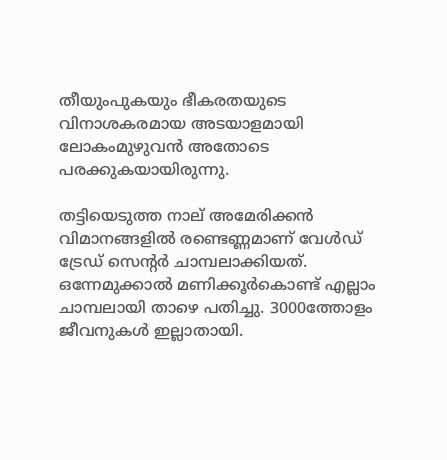തീയുംപുകയും ഭീകരതയുടെ വിനാശകരമായ അടയാളമായി ലോകംമുഴുവന്‍ അതോടെ പരക്കുകയായിരുന്നു.

തട്ടിയെടുത്ത നാല് അമേരിക്കന്‍ വിമാനങ്ങളില്‍ രണ്ടെണ്ണമാണ് വേള്‍ഡ് ട്രേഡ് സെന്റര്‍ ചാമ്പലാക്കിയത്. ഒന്നേമുക്കാല്‍ മണിക്കൂര്‍കൊണ്ട് എല്ലാം ചാമ്പലായി താഴെ പതിച്ചു. 3000ത്തോളം ജീവനുകള്‍ ഇല്ലാതായി.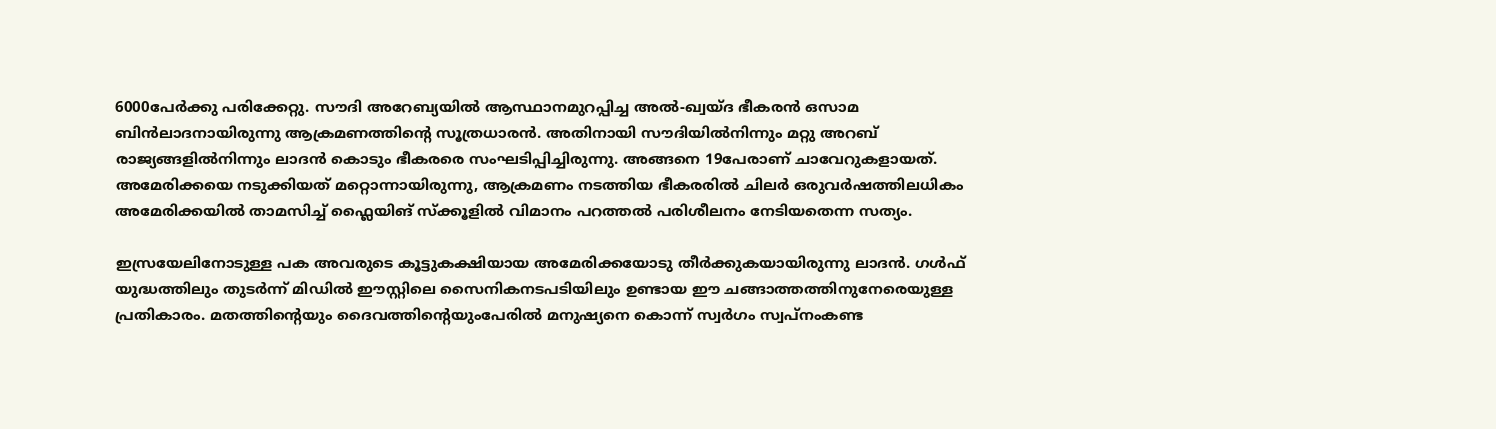6000പേര്‍ക്കു പരിക്കേറ്റു. സൗദി അറേബ്യയില്‍ ആസ്ഥാനമുറപ്പിച്ച അല്‍-ഖ്വയ്ദ ഭീകരന്‍ ഒസാമ ബിന്‍ലാദനായിരുന്നു ആക്രമണത്തിന്റെ സൂത്രധാരന്‍. അതിനായി സൗദിയില്‍നിന്നും മറ്റു അറബ് രാജ്യങ്ങളില്‍നിന്നും ലാദന്‍ കൊടും ഭീകരരെ സംഘടിപ്പിച്ചിരുന്നു. അങ്ങനെ 19പേരാണ് ചാവേറുകളായത്. അമേരിക്കയെ നടുക്കിയത് മറ്റൊന്നായിരുന്നു, ആക്രമണം നടത്തിയ ഭീകരരില്‍ ചിലര്‍ ഒരുവര്‍ഷത്തിലധികം അമേരിക്കയില്‍ താമസിച്ച് ഫ്ലൈയിങ് സ്‌ക്കൂളില്‍ വിമാനം പറത്തല്‍ പരിശീലനം നേടിയതെന്ന സത്യം.

ഇസ്രയേലിനോടുള്ള പക അവരുടെ കൂട്ടുകക്ഷിയായ അമേരിക്കയോടു തീര്‍ക്കുകയായിരുന്നു ലാദന്‍. ഗള്‍ഫ് യുദ്ധത്തിലും തുടര്‍ന്ന് മിഡില്‍ ഈസ്റ്റിലെ സൈനികനടപടിയിലും ഉണ്ടായ ഈ ചങ്ങാത്തത്തിനുനേരെയുള്ള പ്രതികാരം. മതത്തിന്റെയും ദൈവത്തിന്റെയുംപേരില്‍ മനുഷ്യനെ കൊന്ന് സ്വര്‍ഗം സ്വപ്‌നംകണ്ട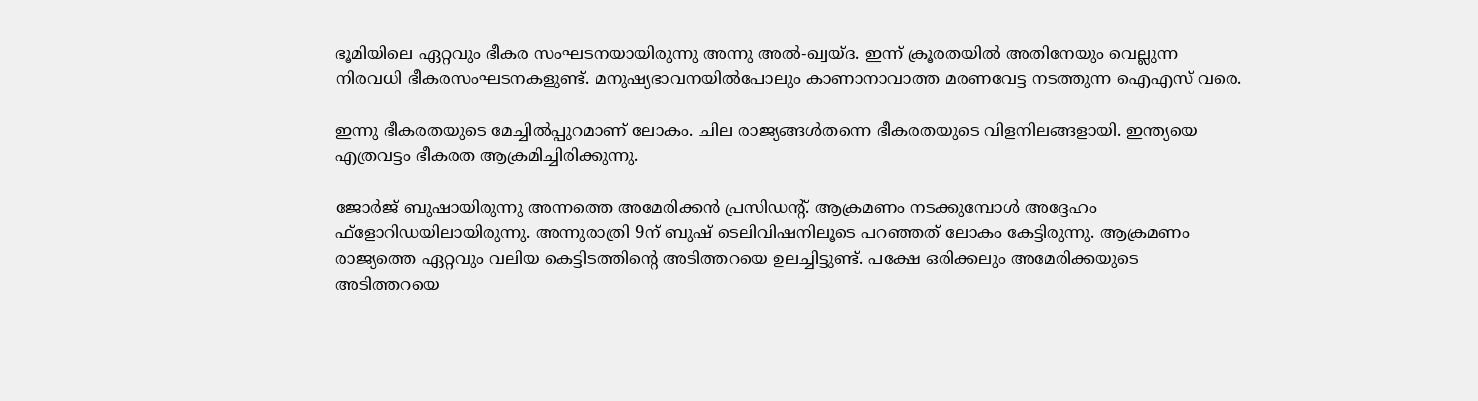ഭൂമിയിലെ ഏറ്റവും ഭീകര സംഘടനയായിരുന്നു അന്നു അല്‍-ഖ്വയ്ദ. ഇന്ന് ക്രൂരതയില്‍ അതിനേയും വെല്ലുന്ന നിരവധി ഭീകരസംഘടനകളുണ്ട്. മനുഷ്യഭാവനയില്‍പോലും കാണാനാവാത്ത മരണവേട്ട നടത്തുന്ന ഐഎസ് വരെ.

ഇന്നു ഭീകരതയുടെ മേച്ചില്‍പ്പുറമാണ് ലോകം. ചില രാജ്യങ്ങള്‍തന്നെ ഭീകരതയുടെ വിളനിലങ്ങളായി. ഇന്ത്യയെ എത്രവട്ടം ഭീകരത ആക്രമിച്ചിരിക്കുന്നു.

ജോര്‍ജ് ബുഷായിരുന്നു അന്നത്തെ അമേരിക്കന്‍ പ്രസിഡന്റ്. ആക്രമണം നടക്കുമ്പോള്‍ അദ്ദേഹം ഫ്‌ളോറിഡയിലായിരുന്നു. അന്നുരാത്രി 9ന് ബുഷ് ടെലിവിഷനിലൂടെ പറഞ്ഞത് ലോകം കേട്ടിരുന്നു. ആക്രമണം രാജ്യത്തെ ഏറ്റവും വലിയ കെട്ടിടത്തിന്റെ അടിത്തറയെ ഉലച്ചിട്ടുണ്ട്. പക്ഷേ ഒരിക്കലും അമേരിക്കയുടെ അടിത്തറയെ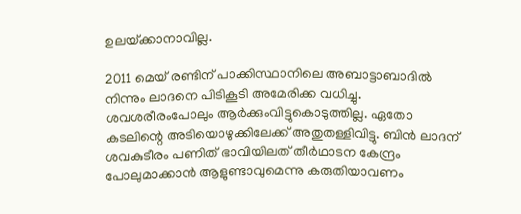ഉലയ്‌ക്കാനാവില്ല.

2011 മെയ് രണ്ടിന് പാക്കിസ്ഥാനിലെ അബാട്ടാബാദില്‍ നിന്നും ലാദനെ പിടികൂടി അമേരിക്ക വധിച്ചു. ശവശരീരംപോലും ആര്‍ക്കുംവിട്ടുകൊടുത്തില്ല. ഏതോ കടലിന്റെ അടിയൊഴുക്കിലേക്ക് അതുതള്ളിവിട്ടു. ബിന്‍ ലാദന് ശവകുടീരം പണിത് ഭാവിയിലത് തീര്‍ഥാടന കേന്ദ്രം പോലുമാക്കാന്‍ ആളുണ്ടാവുമെന്നു കരുതിയാവണം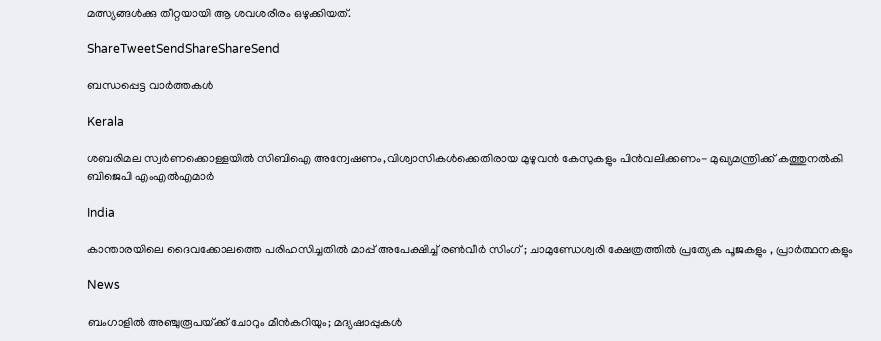മത്സ്യങ്ങള്‍ക്കു തീറ്റയായി ആ ശവശരീരം ഒഴുക്കിയത്.

ShareTweetSendShareShareSend

ബന്ധപ്പെട്ട വാര്‍ത്തകള്‍

Kerala

ശബരിമല സ്വര്‍ണക്കൊള്ളയില്‍ സിബിഐ അന്വേഷണം,വിശ്വാസികള്‍ക്കെതിരായ മുഴുവന്‍ കേസുകളും പിന്‍വലിക്കണം- മുഖ്യമന്ത്രിക്ക് കത്തുനല്‍കി ബിജെപി എംഎല്‍എമാര്‍

India

കാന്താരയിലെ ദൈവക്കോലത്തെ പരിഹസിച്ചതിൽ മാപ്പ് അപേക്ഷിച്ച് രൺവീർ സിംഗ് ; ചാമുണ്ഡേശ്വരി ക്ഷേത്രത്തിൽ പ്രത്യേക പൂജകളും , പ്രാർത്ഥനകളും

News

ബംഗാളിൽ അഞ്ചുരൂപയ്‌ക്ക് ചോറും മീൻകറിയും; മദ്യഷാപ്പുകൾ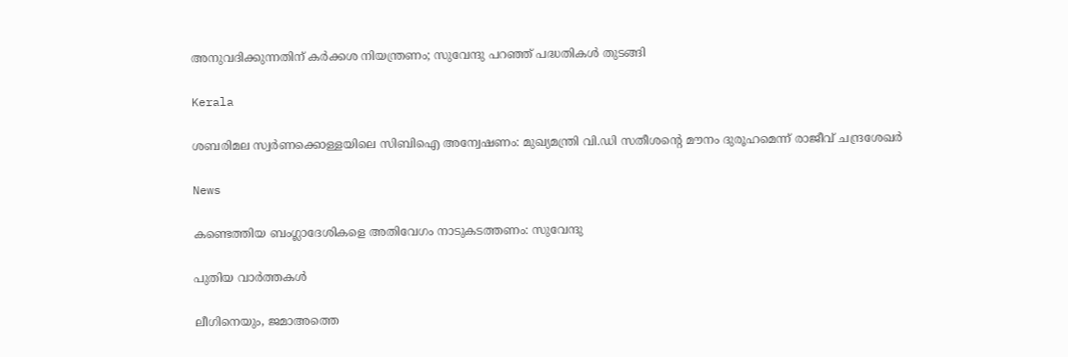അനുവദിക്കുന്നതിന് കർക്കശ നിയന്ത്രണം; സുവേന്ദു പറഞ്ഞ് പദ്ധതികൾ തുടങ്ങി

Kerala

ശബരിമല സ്വര്‍ണക്കൊള്ളയിലെ സിബിഐ അന്വേഷണം: മുഖ്യമന്ത്രി വി.ഡി സതീശന്റെ മൗനം ദുരൂഹമെന്ന് രാജീവ് ചന്ദ്രശേഖര്‍

News

കണ്ടെത്തിയ ബംഗ്ലാദേശികളെ അതിവേഗം നാടുകടത്തണം: സുവേന്ദു

പുതിയ വാര്‍ത്തകള്‍

ലീഗിനെയും, ജമാഅത്തെ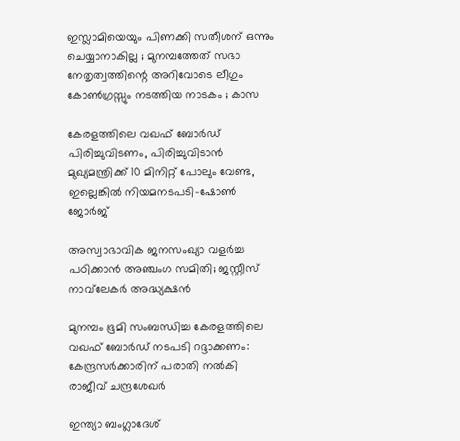ഇസ്ലാമിയെയും പിണക്കി സതീശന് ഒന്നും ചെയ്യാനാകില്ല ; മുനമ്പത്തേത് സഭാ നേതൃത്വത്തിന്റെ അറിവോടെ ലീഗും കോൺഗ്രസ്സും നടത്തിയ നാടകം ; കാസ

കേരളത്തിലെ വഖഫ് ബോര്‍ഡ് പിരിച്ചുവിടണം, പിരിച്ചുവിടാന്‍ മുഖ്യമന്ത്രിക്ക് 10 മിനിറ്റ് പോലും വേണ്ട, ഇല്ലെങ്കില്‍ നിയമനടപടി-ഷോണ്‍ ജോര്‍ജ്

അസ്വാഭാവിക ജനസംഖ്യാ വളർച്ച പഠിക്കാൻ അഞ്ചംഗ സമിതി; ജസ്റ്റീസ് നാവ്‌ലേകർ അദ്ധ്യക്ഷൻ

മുനമ്പം ഭൂമി സംബന്ധിച്ച കേരളത്തിലെ വഖഫ് ബോര്‍ഡ് നടപടി റദ്ദാക്കണം: കേന്ദ്രസര്‍ക്കാരിന് പരാതി നല്‍കി രാജീവ് ചന്ദ്രശേഖര്‍

ഇന്ത്യാ ബംഗ്ലാദേശ്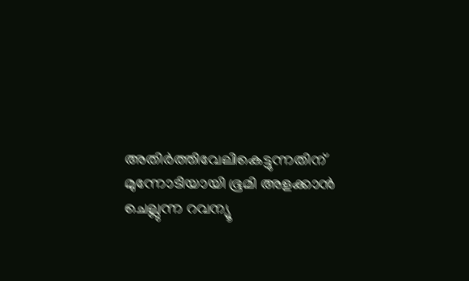അതിര്‍ത്തിവേലികെട്ടുന്നതിന് മുന്നോടിയായി ഭൂമി അളക്കാന്‍ ചെല്ലുന്ന റവന്യൂ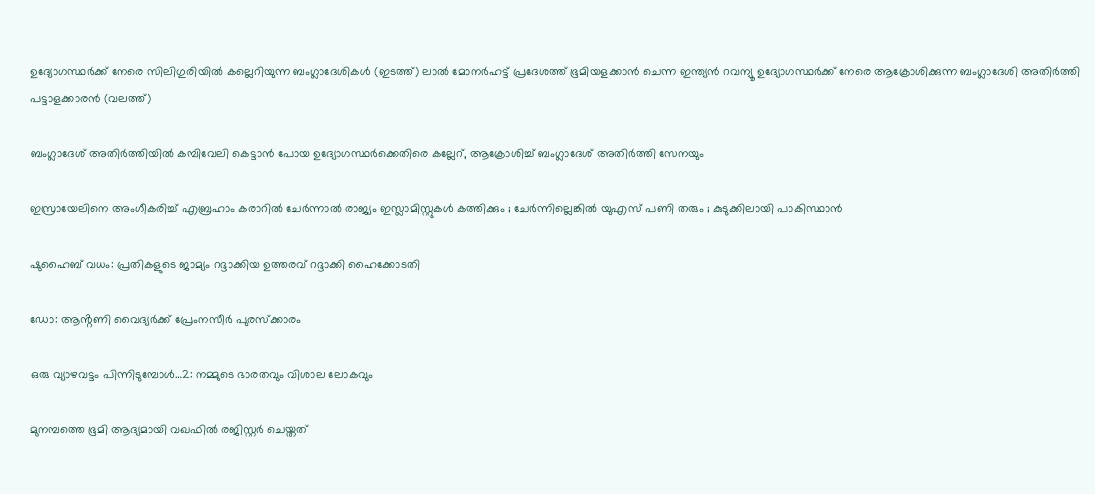ഉദ്യോഗസ്ഥര്‍ക്ക് നേരെ സിലിഗുരിയില്‍ കല്ലെറിയുന്ന ബംഗ്ലാദേശികള്‍ (ഇടത്ത്) ലാല്‍ മോനര്‍ഹട്ട് പ്രദേശത്ത് ഭൂമിയളക്കാന്‍ ചെന്ന ഇന്ത്യന്‍ റവന്യൂ ഉദ്യോഗസ്ഥര്‍ക്ക് നേരെ ആക്രോശിക്കുന്ന ബംഗ്ലാദേശി അതിര്‍ത്തി പട്ടാളക്കാരന്‍ (വലത്ത്)

ബംഗ്ലാദേശ് അതിര്‍ത്തിയില്‍ കമ്പിവേലി കെട്ടാന്‍ പോയ ഉദ്യോഗസ്ഥര്‍ക്കെതിരെ കല്ലേറ്, ആക്രോശിച്ച് ബംഗ്ലാദേശ് അതിര്‍ത്തി സേനയും

ഇസ്രായേലിനെ അംഗീകരിച്ച് എബ്രഹാം കരാറിൽ ചേർന്നാൽ രാജ്യം ഇസ്ലാമിസ്റ്റുകൾ കത്തിക്കും ; ചേർന്നില്ലെങ്കിൽ യുഎസ് പണി തരും ; കുടുക്കിലായി പാകിസ്ഥാൻ

ഷുഹൈബ് വധം: പ്രതികളുടെ ജാമ്യം റദ്ദാക്കിയ ഉത്തരവ് റദ്ദാക്കി ഹൈക്കോടതി

ഡോ: ആൻ്റണി വൈദ്യർക്ക് പ്രേംനസീർ പുരസ്‌ക്കാരം

ഒരു വ്യാഴവട്ടം പിന്നിടുമ്പോൾ…2: നമ്മുടെ ഭാരതവും വിശാല ലോകവും

മുനമ്പത്തെ ഭൂമി ആദ്യമായി വഖഫില്‍ രജിസ്റ്റര്‍ ചെയ്തത്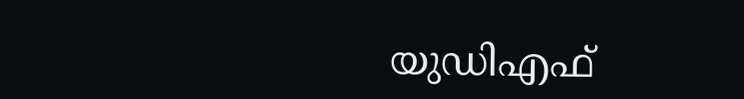യുഡിഎഫ്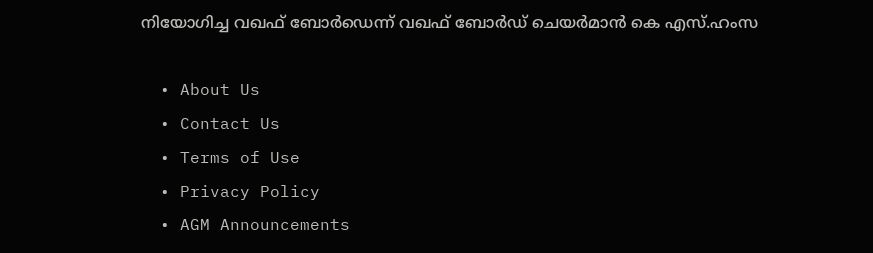നിയോഗിച്ച വഖഫ് ബോര്‍ഡെന്ന് വഖഫ് ബോര്‍ഡ് ചെയര്‍മാന്‍ കെ എസ്.ഹംസ

  • About Us
  • Contact Us
  • Terms of Use
  • Privacy Policy
  • AGM Announcements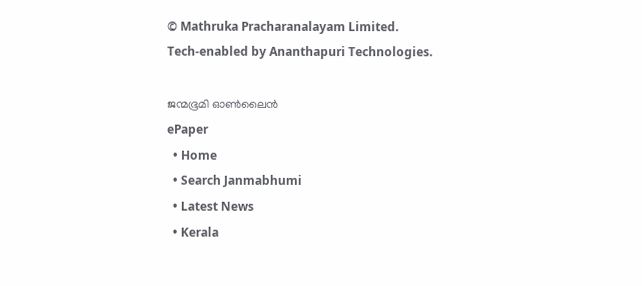© Mathruka Pracharanalayam Limited.
Tech-enabled by Ananthapuri Technologies.

ജന്മഭൂമി ഓണ്‍ലൈന്‍
ePaper
  • Home
  • Search Janmabhumi
  • Latest News
  • Kerala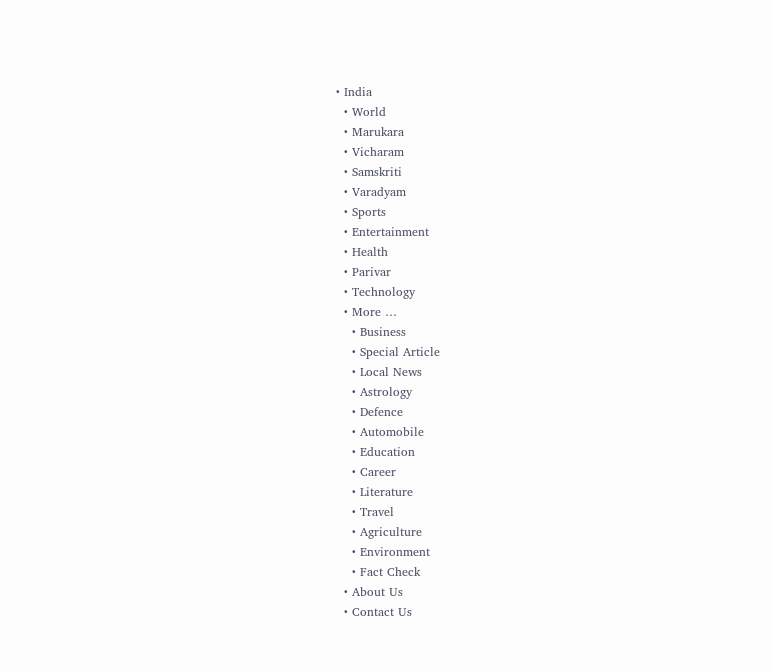• India
  • World
  • Marukara
  • Vicharam
  • Samskriti
  • Varadyam
  • Sports
  • Entertainment
  • Health
  • Parivar
  • Technology
  • More …
    • Business
    • Special Article
    • Local News
    • Astrology
    • Defence
    • Automobile
    • Education
    • Career
    • Literature
    • Travel
    • Agriculture
    • Environment
    • Fact Check
  • About Us
  • Contact Us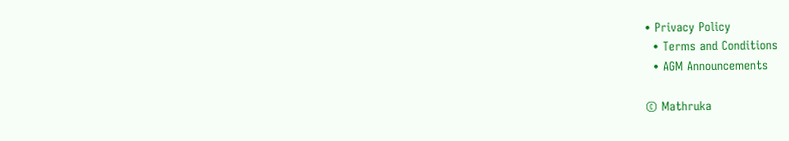• Privacy Policy
  • Terms and Conditions
  • AGM Announcements

© Mathruka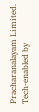Pracharanalayam Limited.
Tech-enabled by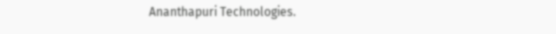Ananthapuri Technologies.